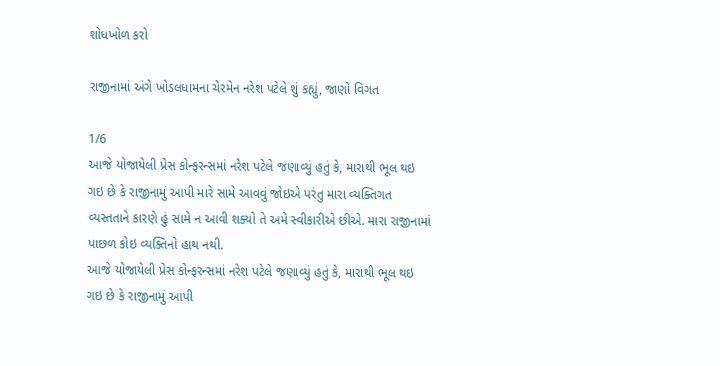શોધખોળ કરો

રાજીનામાં અંગે ખોડલધામના ચેરમેન નરેશ પટેલે શું કહ્યું, જાણો વિગત

1/6
આજે યોજાયેલી પ્રેસ કોન્ફરન્સમાં નરેશ પટેલે જણાવ્યું હતું કે, મારાથી ભૂલ થઇ ગઇ છે કે રાજીનામું આપી મારે સામે આવવું જોઇએ પરંતુ મારા વ્યક્તિગત વ્યસ્તતાને કારણે હું સામે ન આવી શક્યો તે અમે સ્વીકારીએ છીએ. મારા રાજીનામાં પાછળ કોઇ વ્યક્તિનો હાથ નથી.
આજે યોજાયેલી પ્રેસ કોન્ફરન્સમાં નરેશ પટેલે જણાવ્યું હતું કે, મારાથી ભૂલ થઇ ગઇ છે કે રાજીનામું આપી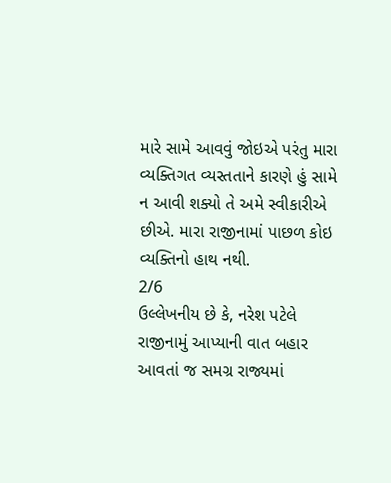મારે સામે આવવું જોઇએ પરંતુ મારા વ્યક્તિગત વ્યસ્તતાને કારણે હું સામે ન આવી શક્યો તે અમે સ્વીકારીએ છીએ. મારા રાજીનામાં પાછળ કોઇ વ્યક્તિનો હાથ નથી.
2/6
ઉલ્લેખનીય છે કે, નરેશ પટેલે રાજીનામું આપ્યાની વાત બહાર આવતાં જ સમગ્ર રાજ્યમાં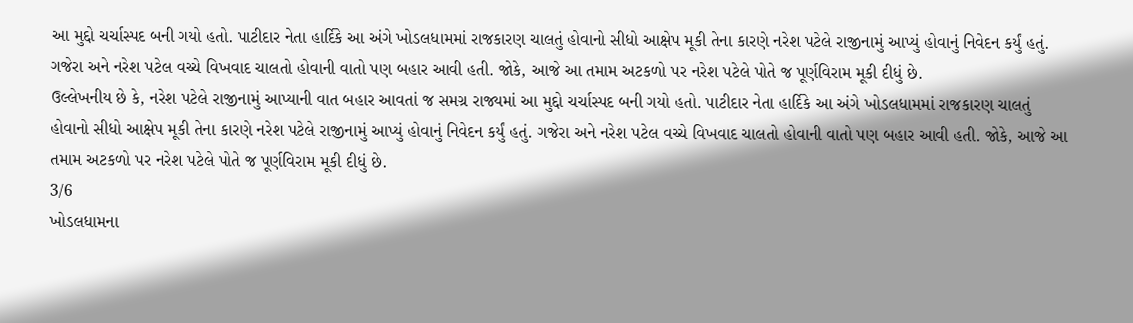આ મુદ્દો ચર્ચાસ્પદ બની ગયો હતો. પાટીદાર નેતા હાર્દિકે આ અંગે ખોડલધામમાં રાજકારણ ચાલતું હોવાનો સીધો આક્ષેપ મૂકી તેના કારણે નરેશ પટેલે રાજીનામું આપ્યું હોવાનું નિવેદન કર્યું હતું. ગજેરા અને નરેશ પટેલ વચ્ચે વિખવાદ ચાલતો હોવાની વાતો પણ બહાર આવી હતી. જોકે, આજે આ તમામ અટકળો પર નરેશ પટેલે પોતે જ પૂર્ણવિરામ મૂકી દીધું છે.
ઉલ્લેખનીય છે કે, નરેશ પટેલે રાજીનામું આપ્યાની વાત બહાર આવતાં જ સમગ્ર રાજ્યમાં આ મુદ્દો ચર્ચાસ્પદ બની ગયો હતો. પાટીદાર નેતા હાર્દિકે આ અંગે ખોડલધામમાં રાજકારણ ચાલતું હોવાનો સીધો આક્ષેપ મૂકી તેના કારણે નરેશ પટેલે રાજીનામું આપ્યું હોવાનું નિવેદન કર્યું હતું. ગજેરા અને નરેશ પટેલ વચ્ચે વિખવાદ ચાલતો હોવાની વાતો પણ બહાર આવી હતી. જોકે, આજે આ તમામ અટકળો પર નરેશ પટેલે પોતે જ પૂર્ણવિરામ મૂકી દીધું છે.
3/6
ખોડલધામના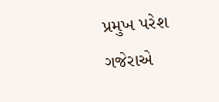પ્રમુખ પરેશ ગજેરાએ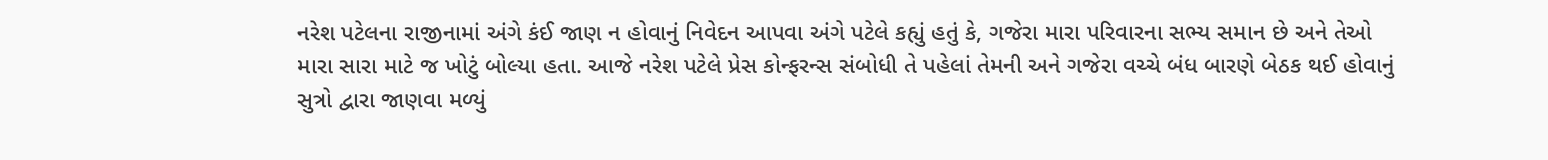નરેશ પટેલના રાજીનામાં અંગે કંઈ જાણ ન હોવાનું નિવેદન આપવા અંગે પટેલે કહ્યું હતું કે, ગજેરા મારા પરિવારના સભ્ય સમાન છે અને તેઓ મારા સારા માટે જ ખોટું બોલ્યા હતા. આજે નરેશ પટેલે પ્રેસ કોન્ફરન્સ સંબોધી તે પહેલાં તેમની અને ગજેરા વચ્ચે બંધ બારણે બેઠક થઈ હોવાનું સુત્રો દ્વારા જાણવા મળ્યું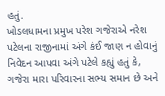હતું.
ખોડલધામના પ્રમુખ પરેશ ગજેરાએ નરેશ પટેલના રાજીનામાં અંગે કંઈ જાણ ન હોવાનું નિવેદન આપવા અંગે પટેલે કહ્યું હતું કે, ગજેરા મારા પરિવારના સભ્ય સમાન છે અને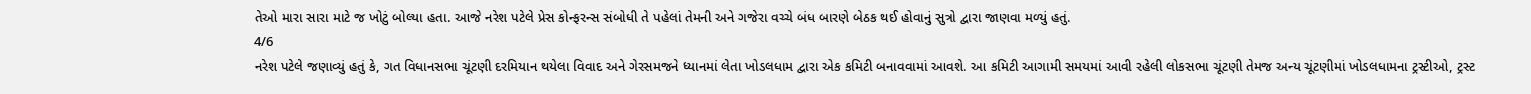તેઓ મારા સારા માટે જ ખોટું બોલ્યા હતા. આજે નરેશ પટેલે પ્રેસ કોન્ફરન્સ સંબોધી તે પહેલાં તેમની અને ગજેરા વચ્ચે બંધ બારણે બેઠક થઈ હોવાનું સુત્રો દ્વારા જાણવા મળ્યું હતું.
4/6
નરેશ પટેલે જણાવ્યું હતું કે, ગત વિધાનસભા ચૂંટણી દરમિયાન થયેલા વિવાદ અને ગેરસમજને ધ્યાનમાં લેતા ખોડલધામ દ્વારા એક કમિટી બનાવવામાં આવશે. આ કમિટી આગામી સમયમાં આવી રહેલી લોકસભા ચૂંટણી તેમજ અન્ય ચૂંટણીમાં ખોડલધામના ટ્રસ્ટીઓ, ટ્રસ્ટ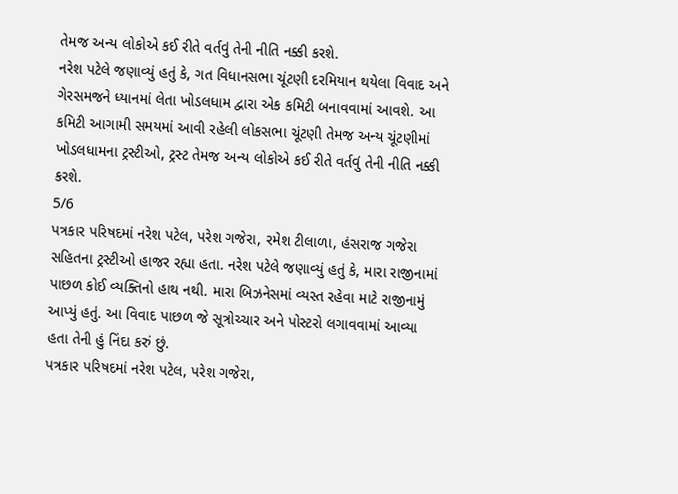તેમજ અન્ય લોકોએ કઈ રીતે વર્તવું તેની નીતિ નક્કી કરશે.
નરેશ પટેલે જણાવ્યું હતું કે, ગત વિધાનસભા ચૂંટણી દરમિયાન થયેલા વિવાદ અને ગેરસમજને ધ્યાનમાં લેતા ખોડલધામ દ્વારા એક કમિટી બનાવવામાં આવશે. આ કમિટી આગામી સમયમાં આવી રહેલી લોકસભા ચૂંટણી તેમજ અન્ય ચૂંટણીમાં ખોડલધામના ટ્રસ્ટીઓ, ટ્રસ્ટ તેમજ અન્ય લોકોએ કઈ રીતે વર્તવું તેની નીતિ નક્કી કરશે.
5/6
પત્રકાર પરિષદમાં નરેશ પટેલ, પરેશ ગજેરા, રમેશ ટીલાળા, હંસરાજ ગજેરા સહિતના ટ્રસ્ટીઓ હાજર રહ્યા હતા. નરેશ પટેલે જણાવ્યું હતું કે, મારા રાજીનામાં પાછળ કોઈ વ્યક્તિનો હાથ નથી. મારા બિઝનેસમાં વ્યસ્ત રહેવા માટે રાજીનામું આપ્યું હતું. આ વિવાદ પાછળ જે સૂત્રોચ્ચાર અને પોસ્ટરો લગાવવામાં આવ્યા હતા તેની હું નિંદા કરું છું.
પત્રકાર પરિષદમાં નરેશ પટેલ, પરેશ ગજેરા,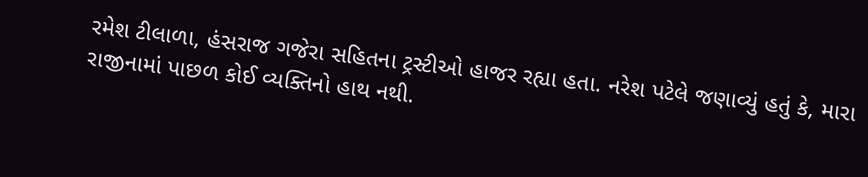રમેશ ટીલાળા, હંસરાજ ગજેરા સહિતના ટ્રસ્ટીઓ હાજર રહ્યા હતા. નરેશ પટેલે જણાવ્યું હતું કે, મારા રાજીનામાં પાછળ કોઈ વ્યક્તિનો હાથ નથી.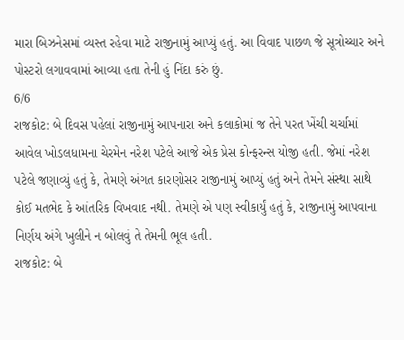મારા બિઝનેસમાં વ્યસ્ત રહેવા માટે રાજીનામું આપ્યું હતું. આ વિવાદ પાછળ જે સૂત્રોચ્ચાર અને પોસ્ટરો લગાવવામાં આવ્યા હતા તેની હું નિંદા કરું છું.
6/6
રાજકોટ: બે દિવસ પહેલાં રાજીનામું આપનારા અને કલાકોમાં જ તેને પરત ખેંચી ચર્ચામાં આવેલ ખોડલધામના ચેરમેન નરેશ પટેલે આજે એક પ્રેસ કોન્ફરન્સ યોજી હતી. જેમાં નરેશ પટેલે જણાવ્યું હતું કે, તેમણે અંગત કારણોસર રાજીનામું આપ્યું હતું અને તેમને સંસ્થા સાથે કોઈ મતભેદ કે આંતરિક વિખવાદ નથી. તેમણે એ પણ સ્વીકાર્યું હતું કે, રાજીનામું આપવાના નિર્ણય અંગે ખુલીને ન બોલવું તે તેમની ભૂલ હતી.
રાજકોટ: બે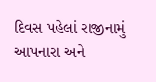દિવસ પહેલાં રાજીનામું આપનારા અને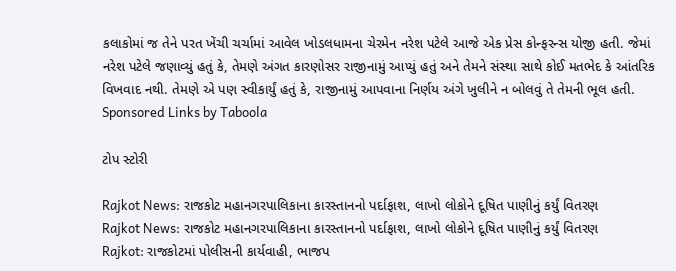કલાકોમાં જ તેને પરત ખેંચી ચર્ચામાં આવેલ ખોડલધામના ચેરમેન નરેશ પટેલે આજે એક પ્રેસ કોન્ફરન્સ યોજી હતી. જેમાં નરેશ પટેલે જણાવ્યું હતું કે, તેમણે અંગત કારણોસર રાજીનામું આપ્યું હતું અને તેમને સંસ્થા સાથે કોઈ મતભેદ કે આંતરિક વિખવાદ નથી. તેમણે એ પણ સ્વીકાર્યું હતું કે, રાજીનામું આપવાના નિર્ણય અંગે ખુલીને ન બોલવું તે તેમની ભૂલ હતી.
Sponsored Links by Taboola

ટોપ સ્ટોરી

Rajkot News: રાજકોટ મહાનગરપાલિકાના કારસ્તાનનો પર્દાફાશ, લાખો લોકોને દૂષિત પાણીનું કર્યું વિતરણ
Rajkot News: રાજકોટ મહાનગરપાલિકાના કારસ્તાનનો પર્દાફાશ, લાખો લોકોને દૂષિત પાણીનું કર્યું વિતરણ
Rajkot: રાજકોટમાં પોલીસની કાર્યવાહી, ભાજપ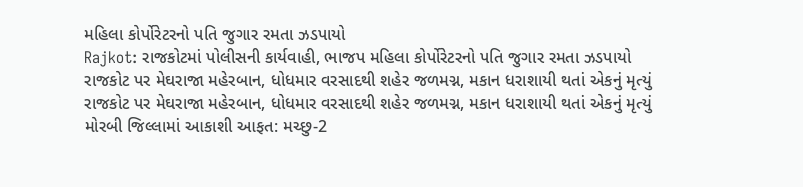મહિલા કોર્પોરેટરનો પતિ જુગાર રમતા ઝડપાયો
Rajkot: રાજકોટમાં પોલીસની કાર્યવાહી, ભાજપ મહિલા કોર્પોરેટરનો પતિ જુગાર રમતા ઝડપાયો
રાજકોટ પર મેઘરાજા મહેરબાન, ધોધમાર વરસાદથી શહેર જળમગ્ન, મકાન ધરાશાયી થતાં એકનું મૃત્યું
રાજકોટ પર મેઘરાજા મહેરબાન, ધોધમાર વરસાદથી શહેર જળમગ્ન, મકાન ધરાશાયી થતાં એકનું મૃત્યું
મોરબી જિલ્લામાં આકાશી આફત: મચ્છુ-2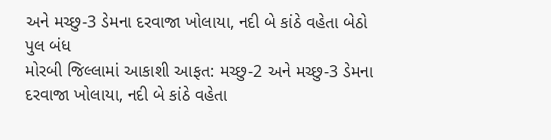અને મચ્છુ-3 ડેમના દરવાજા ખોલાયા, નદી બે કાંઠે વહેતા બેઠો પુલ બંધ
મોરબી જિલ્લામાં આકાશી આફત: મચ્છુ-2 અને મચ્છુ-3 ડેમના દરવાજા ખોલાયા, નદી બે કાંઠે વહેતા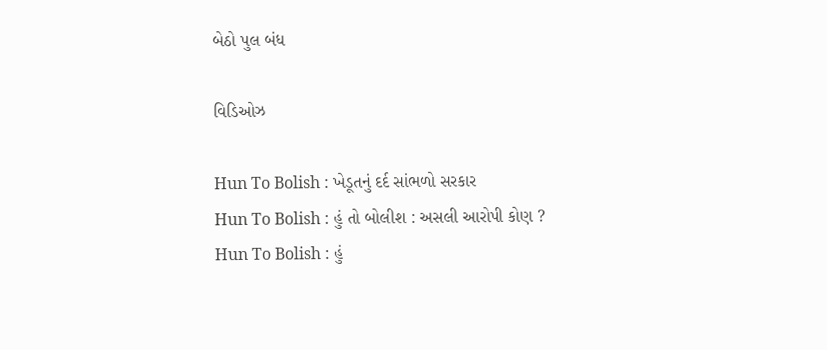બેઠો પુલ બંધ

વિડિઓઝ

Hun To Bolish : ખેડૂતનું દર્દ સાંભળો સરકાર
Hun To Bolish : હું તો બોલીશ : અસલી આરોપી કોણ ?
Hun To Bolish : હું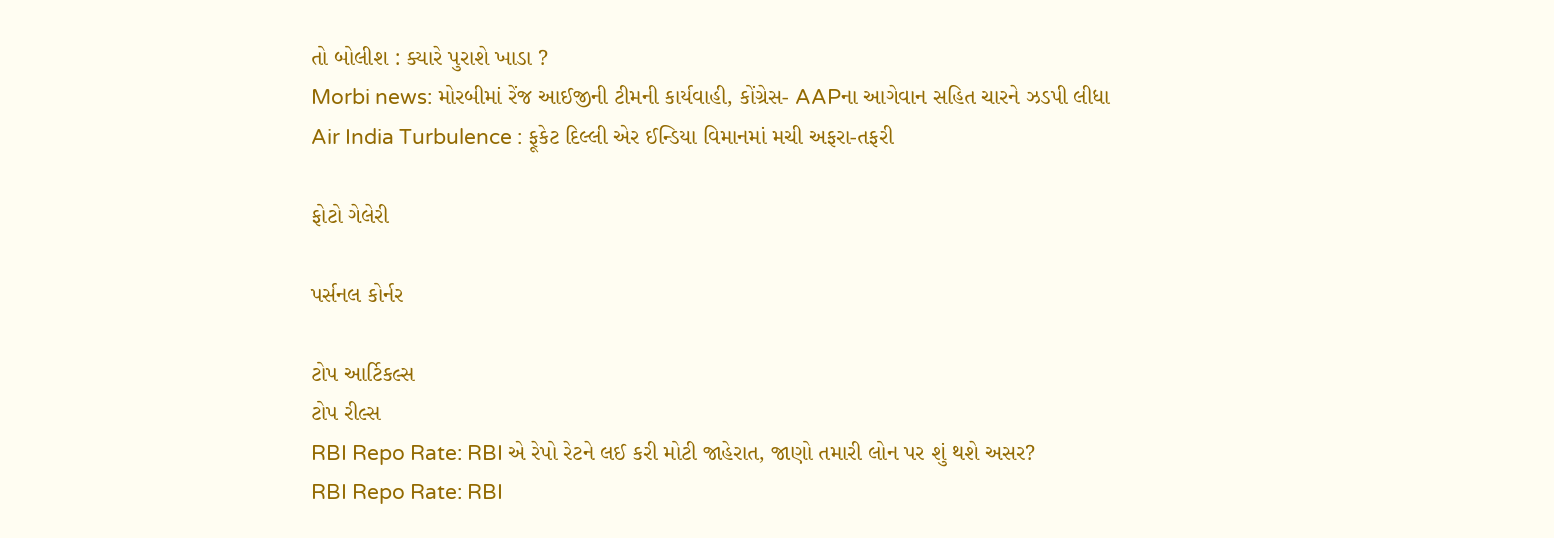તો બોલીશ : ક્યારે પુરાશે ખાડા ?
Morbi news: મોરબીમાં રેંજ આઈજીની ટીમની કાર્યવાહી, કોંગ્રેસ- AAPના આગેવાન સહિત ચારને ઝડપી લીધા
Air India Turbulence : ફૂકેટ દિલ્લી એર ઈન્ડિયા વિમાનમાં મચી અફરા-તફરી

ફોટો ગેલેરી

પર્સનલ કોર્નર

ટોપ આર્ટિકલ્સ
ટોપ રીલ્સ
RBI Repo Rate: RBI એ રેપો રેટને લઈ કરી મોટી જાહેરાત, જાણો તમારી લોન પર શું થશે અસર?
RBI Repo Rate: RBI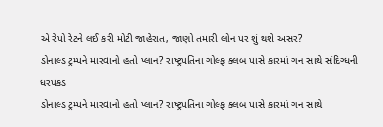એ રેપો રેટને લઈ કરી મોટી જાહેરાત, જાણો તમારી લોન પર શું થશે અસર?
ડોનાલ્ડ ટ્રમ્પને મારવાનો હતો પ્લાન? રાષ્ટ્રપતિના ગોલ્ફ ક્લબ પાસે કારમાં ગન સાથે સંદિગ્ધની ધરપકડ
ડોનાલ્ડ ટ્રમ્પને મારવાનો હતો પ્લાન? રાષ્ટ્રપતિના ગોલ્ફ ક્લબ પાસે કારમાં ગન સાથે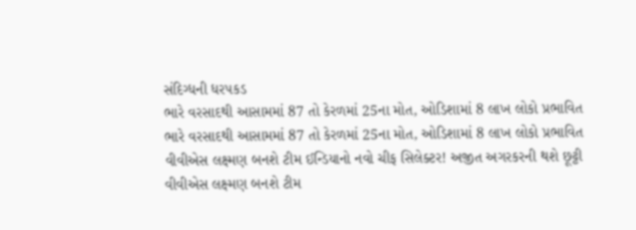સંદિગ્ધની ધરપકડ
ભારે વરસાદથી આસામમાં 87 તો કેરળમાં 25ના મોત, ઓડિશામાં 8 લાખ લોકો પ્રભાવિત
ભારે વરસાદથી આસામમાં 87 તો કેરળમાં 25ના મોત, ઓડિશામાં 8 લાખ લોકો પ્રભાવિત
વીવીએસ લક્ષ્મણ બનશે ટીમ ઈન્ડિયાનો નવો ચીફ સિલેક્ટર! અજીત અગરકરની થશે છૂટ્ટી
વીવીએસ લક્ષ્મણ બનશે ટીમ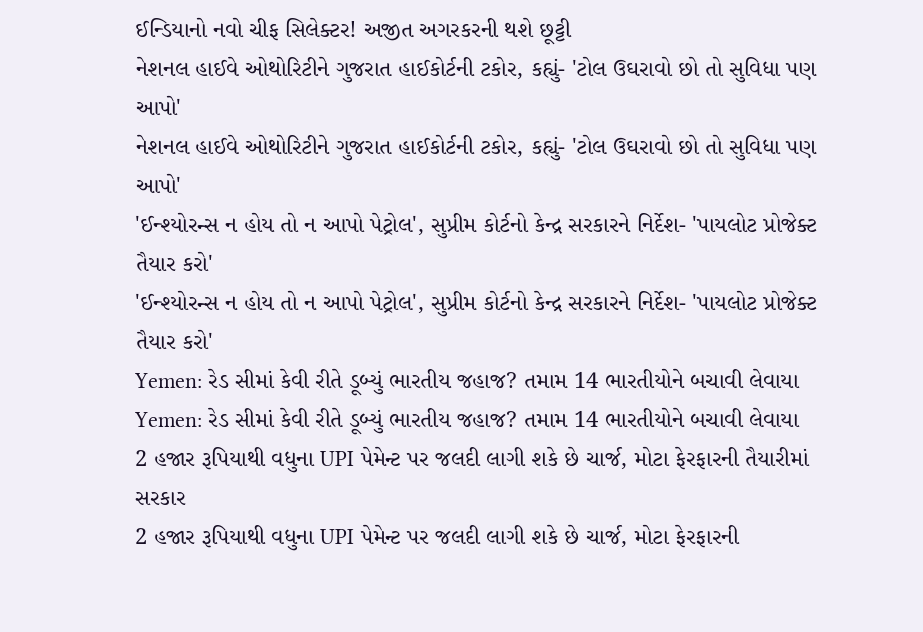ઈન્ડિયાનો નવો ચીફ સિલેક્ટર! અજીત અગરકરની થશે છૂટ્ટી
નેશનલ હાઈવે ઓથોરિટીને ગુજરાત હાઈકોર્ટની ટકોર, કહ્યું- 'ટોલ ઉઘરાવો છો તો સુવિધા પણ આપો'
નેશનલ હાઈવે ઓથોરિટીને ગુજરાત હાઈકોર્ટની ટકોર, કહ્યું- 'ટોલ ઉઘરાવો છો તો સુવિધા પણ આપો'
'ઈન્શ્યોરન્સ ન હોય તો ન આપો પેટ્રોલ', સુપ્રીમ કોર્ટનો કેન્દ્ર સરકારને નિર્દેશ- 'પાયલોટ પ્રોજેક્ટ તૈયાર કરો'
'ઈન્શ્યોરન્સ ન હોય તો ન આપો પેટ્રોલ', સુપ્રીમ કોર્ટનો કેન્દ્ર સરકારને નિર્દેશ- 'પાયલોટ પ્રોજેક્ટ તૈયાર કરો'
Yemen: રેડ સીમાં કેવી રીતે ડૂબ્યું ભારતીય જહાજ? તમામ 14 ભારતીયોને બચાવી લેવાયા
Yemen: રેડ સીમાં કેવી રીતે ડૂબ્યું ભારતીય જહાજ? તમામ 14 ભારતીયોને બચાવી લેવાયા
2 હજાર રૂપિયાથી વધુના UPI પેમેન્ટ પર જલદી લાગી શકે છે ચાર્જ, મોટા ફેરફારની તૈયારીમાં સરકાર
2 હજાર રૂપિયાથી વધુના UPI પેમેન્ટ પર જલદી લાગી શકે છે ચાર્જ, મોટા ફેરફારની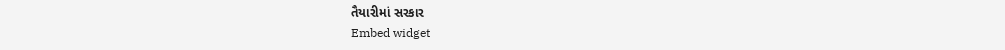તૈયારીમાં સરકાર
Embed widget